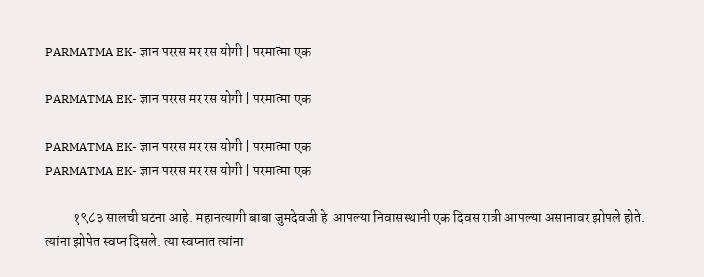PARMATMA EK- ज्ञान पररस मर रस योगी | परमात्मा एक

PARMATMA EK- ज्ञान पररस मर रस योगी | परमात्मा एक

PARMATMA EK- ज्ञान पररस मर रस योगी | परमात्मा एक
PARMATMA EK- ज्ञान पररस मर रस योगी | परमात्मा एक

          १९८३ सालची घटना आहे. महानत्यागी बाबा जुमदेवजी हे  आपल्या निवासस्थानी एक दिवस रात्री आपल्या असानावर झोपले होते. त्यांना झोपेत स्वप्न दिसले. त्या स्वप्नात त्यांना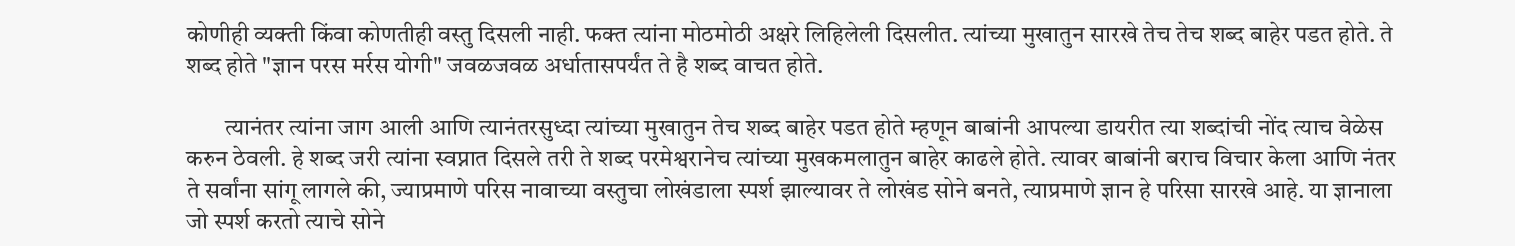कोणीही व्यक्ती किंवा कोणतीही वस्तु दिसली नाही. फक्त त्यांना मोठमोठी अक्षरे लिहिलेली दिसलीत. त्यांच्या मुखातुन सारखे तेच तेच शब्द बाहेर पडत होते. ते शब्द होते "ज्ञान परस मर्रस योगी" जवळजवळ अर्धातासपर्यंत ते है शब्द वाचत होते.

        त्यानंतर त्यांना जाग आली आणि त्यानंतरसुध्दा त्यांच्या मुखातुन तेच शब्द बाहेर पडत होते म्हणून बाबांनी आपल्या डायरीत त्या शब्दांची नोंद त्याच वेळेस करुन ठेवली. हे शब्द जरी त्यांना स्वप्नात दिसले तरी ते शब्द परमेश्वरानेच त्यांच्या मुखकमलातुन बाहेर काढले होते. त्यावर बाबांनी बराच विचार केला आणि नंतर ते सर्वांना सांगू लागले की, ज्याप्रमाणे परिस नावाच्या वस्तुचा लोखंडाला स्पर्श झाल्यावर ते लोखंड सोने बनते, त्याप्रमाणे ज्ञान हे परिसा सारखे आहे. या ज्ञानाला जो स्पर्श करतो त्याचे सोने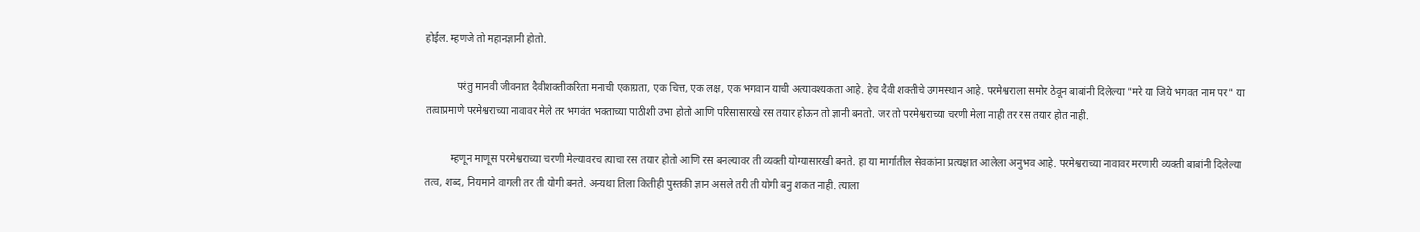होईल. म्हणजे तो महानज्ञानी होतो.

            परंतु मानवी जीवनात दैवीशक्तीकरिता मनाची एकाग्रता, एक चित्त, एक लक्ष, एक भगवान याची अत्यावश्यकता आहे. हेच दैवी शक्तीचे उगमस्थान आहे. परमेश्वराला समोर ठेवून बाबांनी दिलेल्या "मरे या जिये भगवत नाम पर" या तत्वाप्रमाणे परमेश्वराच्या नावावर मेले तर भगवंत भक्ताच्या पाठीशी उभा होतो आणि परिसासारखे रस तयार होऊन तो ज्ञानी बनतो. जर तो परमेश्वराच्या चरणी मेला नाही तर रस तयार होत नाही.

          म्हणून माणूस परमेश्वराच्या चरणी मेल्यावरच त्याचा रस तयार होतो आणि रस बनल्यावर ती व्यक्ती योग्यासारखी बनते. हा या मार्गातील सेवकांना प्रत्यक्षात आलेला अनुभव आहे. परमेश्वराच्या नावावर मरणारी व्यक्ती बाबांनी दिलेल्या तत्व, शब्द, नियमाने वागली तर ती योगी बनते. अन्यथा तिला कितीही पुस्तकी ज्ञान असले तरी ती योगी बनु शकत नाही. त्याला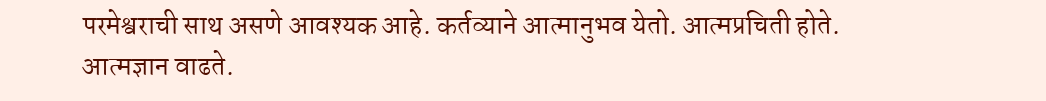परमेश्वराची साथ असणे आवश्यक आहे. कर्तव्याने आत्मानुभव येतो. आत्मप्रचिती होते. आत्मज्ञान वाढते.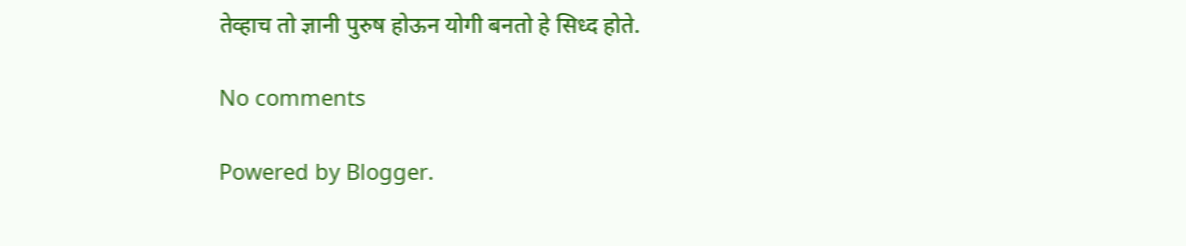तेव्हाच तो ज्ञानी पुरुष होऊन योगी बनतो हे सिध्द होते.

No comments

Powered by Blogger.